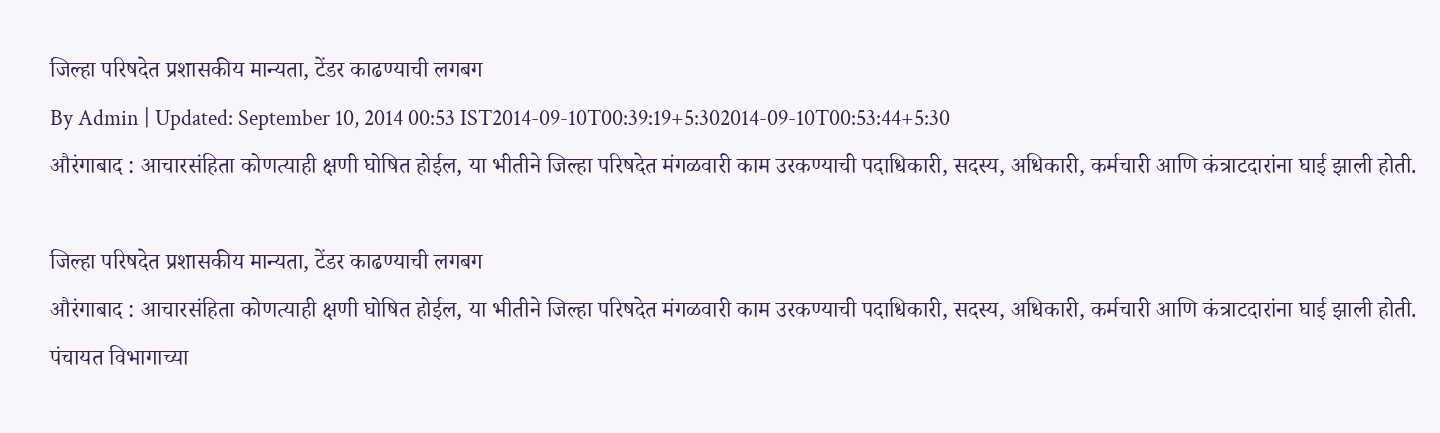जिल्हा परिषदेत प्रशासकीय मान्यता, टेंडर काढण्याची लगबग
By Admin | Updated: September 10, 2014 00:53 IST2014-09-10T00:39:19+5:302014-09-10T00:53:44+5:30
औरंगाबाद : आचारसंहिता कोणत्याही क्षणी घोषित होईल, या भीतीने जिल्हा परिषदेत मंगळवारी काम उरकण्याची पदाधिकारी, सदस्य, अधिकारी, कर्मचारी आणि कंत्राटदारांना घाई झाली होती.

जिल्हा परिषदेत प्रशासकीय मान्यता, टेंडर काढण्याची लगबग
औरंगाबाद : आचारसंहिता कोणत्याही क्षणी घोषित होईल, या भीतीने जिल्हा परिषदेत मंगळवारी काम उरकण्याची पदाधिकारी, सदस्य, अधिकारी, कर्मचारी आणि कंत्राटदारांना घाई झाली होती. पंचायत विभागाच्या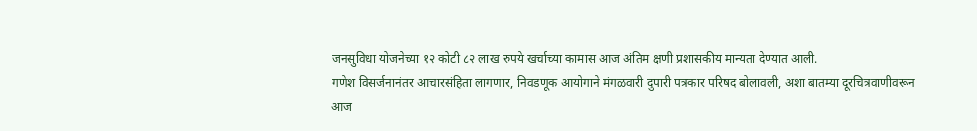जनसुविधा योजनेच्या १२ कोटी ८२ लाख रुपये खर्चाच्या कामास आज अंतिम क्षणी प्रशासकीय मान्यता देण्यात आली.
गणेश विसर्जनानंतर आचारसंहिता लागणार, निवडणूक आयोगाने मंगळवारी दुपारी पत्रकार परिषद बोलावली, अशा बातम्या दूरचित्रवाणीवरून आज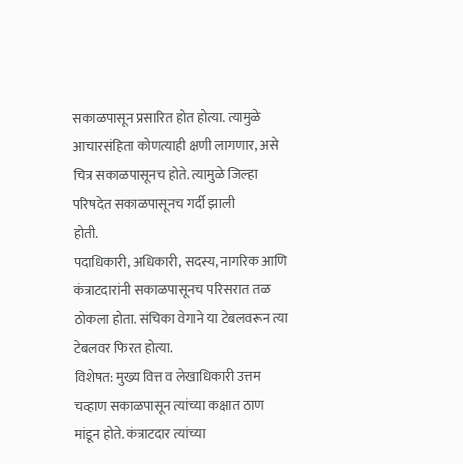सकाळपासून प्रसारित होत होत्या. त्यामुळे आचारसंहिता कोणत्याही क्षणी लागणार, असे चित्र सकाळपासूनच होते. त्यामुळे जिल्हा परिषदेत सकाळपासूनच गर्दी झाली
होती.
पदाधिकारी, अधिकारी, सदस्य, नागरिक आणि कंत्राटदारांनी सकाळपासूनच परिसरात तळ ठोकला होता. संचिका वेगाने या टेबलवरून त्या टेबलवर फिरत होत्या.
विशेषत: मुख्य वित्त व लेखाधिकारी उत्तम चव्हाण सकाळपासून त्यांच्या कक्षात ठाण मांडून होते. कंत्राटदार त्यांच्या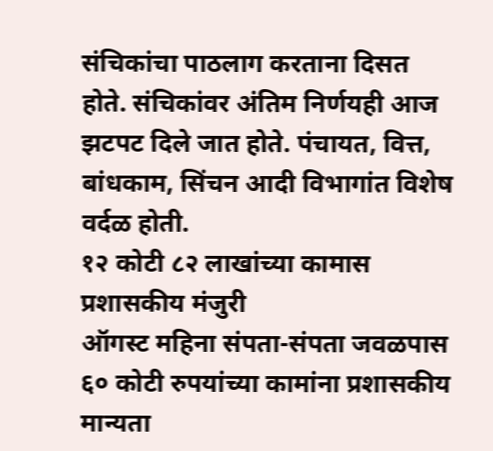संचिकांचा पाठलाग करताना दिसत होते. संचिकांवर अंतिम निर्णयही आज झटपट दिले जात होते. पंचायत, वित्त, बांधकाम, सिंचन आदी विभागांत विशेष वर्दळ होती.
१२ कोटी ८२ लाखांच्या कामास प्रशासकीय मंजुरी
ऑगस्ट महिना संपता-संपता जवळपास ६० कोटी रुपयांच्या कामांना प्रशासकीय मान्यता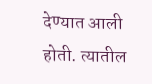देण्यात आली होती. त्यातील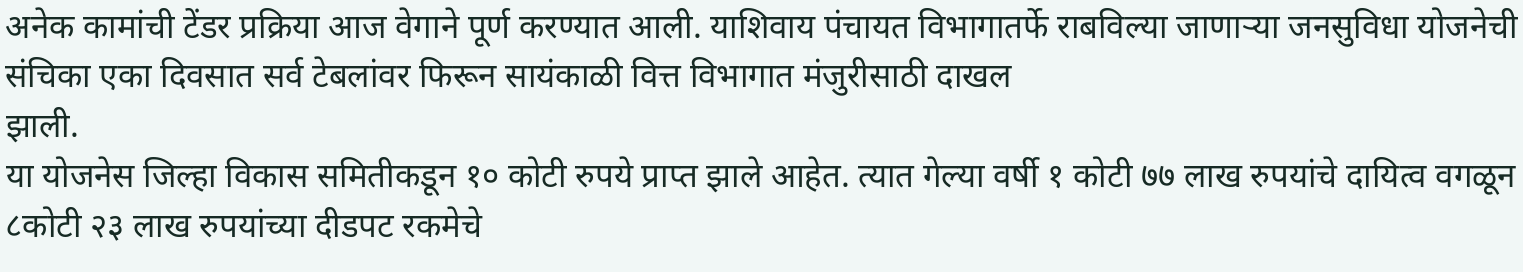अनेक कामांची टेंडर प्रक्रिया आज वेगाने पूर्ण करण्यात आली. याशिवाय पंचायत विभागातर्फे राबविल्या जाणाऱ्या जनसुविधा योजनेची संचिका एका दिवसात सर्व टेबलांवर फिरून सायंकाळी वित्त विभागात मंजुरीसाठी दाखल
झाली.
या योजनेस जिल्हा विकास समितीकडून १० कोटी रुपये प्राप्त झाले आहेत. त्यात गेल्या वर्षी १ कोटी ७७ लाख रुपयांचे दायित्व वगळून ८कोटी २३ लाख रुपयांच्या दीडपट रकमेचे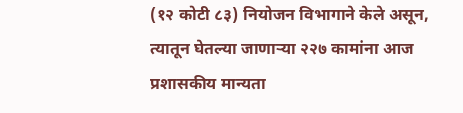(१२ कोटी ८३) नियोजन विभागाने केले असून, त्यातून घेतल्या जाणाऱ्या २२७ कामांना आज प्रशासकीय मान्यता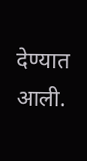देण्यात आली.